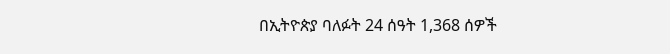በኢትዮጵያ ባለፉት 24 ሰዓት 1,368 ሰዎች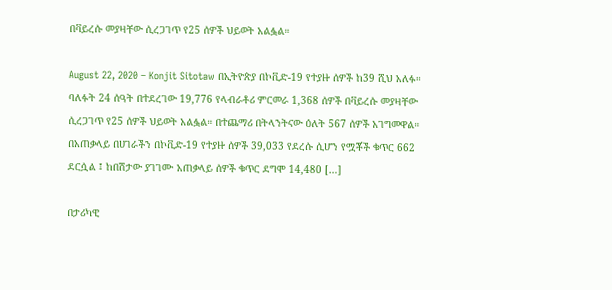በቫይረሱ መያዛቸው ሲረጋገጥ የ25 ሰዎች ህይወት አልፏል።

August 22, 2020 – Konjit Sitotaw በኢትዮጵያ በኮቪድ-19 የተያዙ ሰዎች ከ39 ሺህ አለፉ። ባለፉት 24 ሰዓት በተደረገው 19,776 የላብራቶሪ ምርመራ 1,368 ሰዎች በቫይረሱ መያዛቸው ሲረጋገጥ የ25 ሰዎች ህይወት አልፏል። በተጨማሪ በትላንትናው ዕለት 567 ሰዎች አገግመዋል። በአጠቃላይ በሀገራችን በኮቪድ-19 የተያዙ ሰዎች 39,033 የደረሱ ሲሆን የሟቾች ቁጥር 662 ደርሷል ፤ ከበሽታው ያገገሙ አጠቃላይ ሰዎች ቁጥር ደግሞ 14,480 […]

በታሪካዊ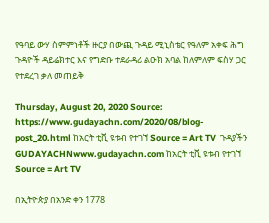የዓባይ ውሃ ስምምነቶች ዙርያ በውጪ ጉዳይ ሚኒስቴር የዓለም አቀፍ ሕግ ጉዳዮች ዳይሬክተር እና የግድቡ ተደራዳሪ ልዑክ አባል ከለምለም ፍስሃ ጋር የተደረገ ቃለ መጠይቅ

Thursday, August 20, 2020 Source: https://www.gudayachn.com/2020/08/blog-post_20.html ከአርት ቲቪ ዩቱብ የተገኘ Source = Art TV  ጉዳያችን GUDAYACHNwww.gudayachn.com ከአርት ቲቪ ዩቱብ የተገኘ Source = Art TV

በኢትዮጵያ በአንድ ቀን 1778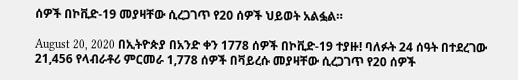ሰዎች በኮቪድ-19 መያዛቸው ሲረጋገጥ የ20 ሰዎች ህይወት አልፏል።

August 20, 2020 በኢትዮጵያ በአንድ ቀን 1778 ሰዎች በኮቪድ-19 ተያዙ! ባለፉት 24 ሰዓት በተደረገው 21,456 የላብራቶሪ ምርመራ 1,778 ሰዎች በቫይረሱ መያዛቸው ሲረጋገጥ የ20 ሰዎች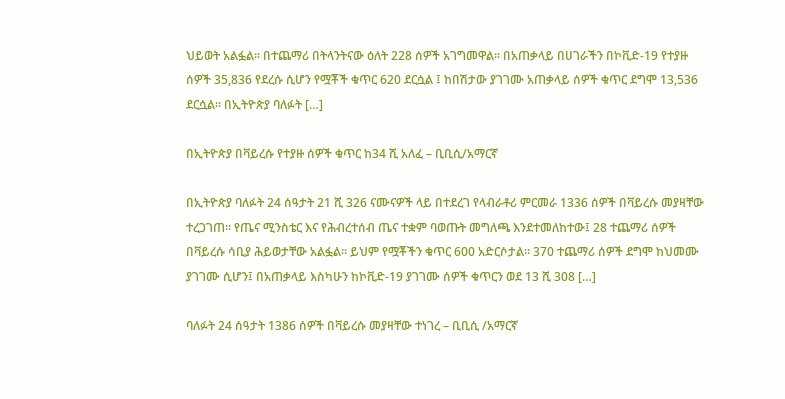ህይወት አልፏል። በተጨማሪ በትላንትናው ዕለት 228 ሰዎች አገግመዋል። በአጠቃላይ በሀገራችን በኮቪድ-19 የተያዙ ሰዎች 35,836 የደረሱ ሲሆን የሟቾች ቁጥር 620 ደርሷል ፤ ከበሽታው ያገገሙ አጠቃላይ ሰዎች ቁጥር ደግሞ 13,536 ደርሷል። በኢትዮጵያ ባለፉት […]

በኢትዮጵያ በቫይረሱ የተያዙ ሰዎች ቁጥር ከ34 ሺ አለፈ – ቢቢሲ/አማርኛ

በኢትዮጵያ ባለፉት 24 ሰዓታት 21 ሺ 326 ናሙናዎች ላይ በተደረገ የላብራቶሪ ምርመራ 1336 ሰዎች በቫይረሱ መያዛቸው ተረጋገጠ። የጤና ሚንስቴር እና የሕብረተሰብ ጤና ተቋም ባወጡት መግለጫ እንደተመለከተው፤ 28 ተጨማሪ ሰዎች በቫይረሱ ሳቢያ ሕይወታቸው አልፏል። ይህም የሟቾችን ቁጥር 600 አድርሶታል። 370 ተጨማሪ ሰዎች ደግሞ ከህመሙ ያገገሙ ሲሆን፤ በአጠቃላይ እስካሁን ከኮቪድ-19 ያገገሙ ሰዎች ቁጥርን ወደ 13 ሺ 308 […]

ባለፉት 24 ሰዓታት 1386 ሰዎች በቫይረሱ መያዛቸው ተነገረ – ቢቢሲ /አማርኛ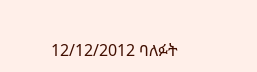12/12/2012 ባለፉት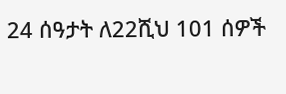24 ሰዓታት ለ22ሺህ 101 ሰዎች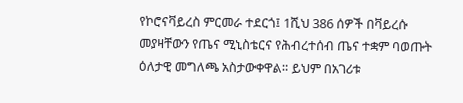የኮሮናቫይረስ ምርመራ ተደርጎ፤ 1ሺህ 386 ሰዎች በቫይረሱ መያዛቸውን የጤና ሚኒስቴርና የሕብረተሰብ ጤና ተቋም ባወጡት ዕለታዊ መግለጫ አስታውቀዋል። ይህም በአገሪቱ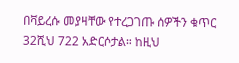በቫይረሱ መያዛቸው የተረጋገጡ ሰዎችን ቁጥር 32ሺህ 722 አድርሶታል። ከዚህ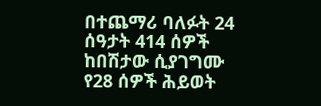በተጨማሪ ባለፉት 24 ሰዓታት 414 ሰዎች ከበሽታው ሲያገግሙ የ28 ሰዎች ሕይወት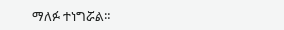ማለፉ ተነግሯል።